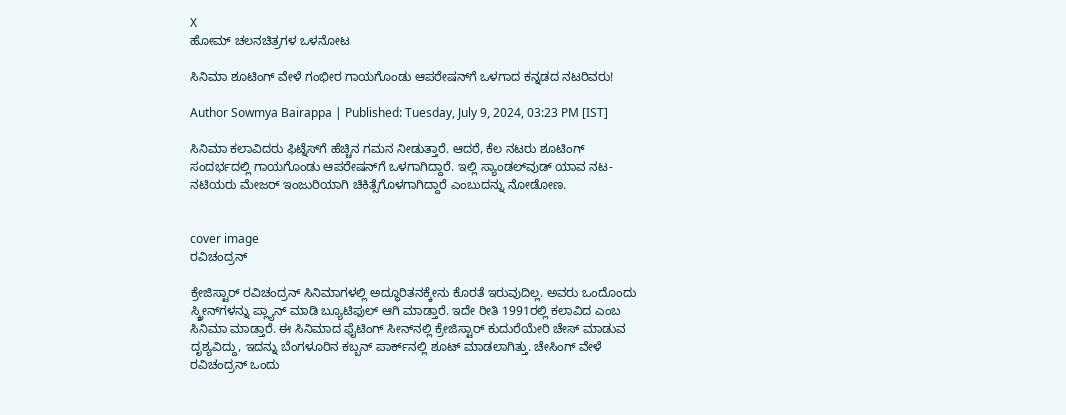X
ಹೋಮ್ ಚಲನಚಿತ್ರಗಳ ಒಳನೋಟ

ಸಿನಿಮಾ ಶೂಟಿಂಗ್ ವೇಳೆ ಗಂಭೀರ ಗಾಯಗೊಂಡು ಆಪರೇಷನ್‌ಗೆ ಒಳಗಾದ ಕನ್ನಡದ ನಟರಿವರು!

Author Sowmya Bairappa | Published: Tuesday, July 9, 2024, 03:23 PM [IST]

ಸಿನಿಮಾ ಕಲಾವಿದರು ಫಿಟ್ನೆಸ್‌ಗೆ ಹೆಚ್ಚಿನ ಗಮನ ನೀಡುತ್ತಾರೆ. ಆದರೆ, ಕೆಲ ನಟರು ಶೂಟಿಂಗ್ ಸಂದರ್ಭದಲ್ಲಿ ಗಾಯಗೊಂಡು ಆಪರೇಷನ್‌ಗೆ ಒಳಗಾಗಿದ್ದಾರೆ. ಇಲ್ಲಿ ಸ್ಯಾಂಡಲ್‌ವುಡ್‌ ಯಾವ ನಟ-ನಟಿಯರು ಮೇಜರ್ ಇಂಜುರಿಯಾಗಿ ಚಿಕಿತ್ಸೆಗೊಳಗಾಗಿದ್ದಾರೆ ಎಂಬುದನ್ನು ನೋಡೋಣ.


cover image
ರವಿಚಂದ್ರನ್

ಕ್ರೇಜಿಸ್ಟಾರ್ ರವಿಚಂದ್ರನ್ ಸಿನಿಮಾಗಳಲ್ಲಿ ಅದ್ಧೂರಿತನಕ್ಕೇನು ಕೊರತೆ ಇರುವುದಿಲ್ಲ. ಅವರು ಒಂದೊಂದು ಸ್ಕ್ರೀನ್‌ಗಳನ್ನು ಪ್ಲ್ಯಾನ್ ಮಾಡಿ ಬ್ಯೂಟಿಫುಲ್‌ ಆಗಿ ಮಾಡ್ತಾರೆ. ಇದೇ ರೀತಿ 1991ರಲ್ಲಿ ಕಲಾವಿದ ಎಂಬ ಸಿನಿಮಾ ಮಾಡ್ತಾರೆ. ಈ ಸಿನಿಮಾದ ಫೈಟಿಂಗ್‌ ಸೀನ್‌ನಲ್ಲಿ ಕ್ರೇಜಿಸ್ಟಾರ್ ಕುದುರೆಯೇರಿ ಚೇಸ್‌ ಮಾಡುವ ದೃಶ್ಯವಿದ್ದು, ಇದನ್ನು ಬೆಂಗಳೂರಿನ ಕಬ್ಬನ್ ಪಾರ್ಕ್‌ನಲ್ಲಿ ಶೂಟ್ ಮಾಡಲಾಗಿತ್ತು. ಚೇಸಿಂಗ್ ವೇಳೆ ರವಿಚಂದ್ರನ್ ಒಂದು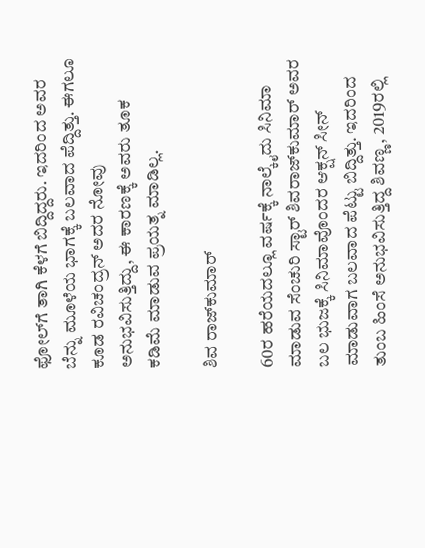ಫೋಲ್‌ಗೆ ತಾಗಿ ಕೆಳಗೆ ಬಿದ್ದಿದ್ದರು. ಇದರಿಂದ ಅವರ ಬೆನ್ನು ಮೂಳೆಯ ಭಾಗಕ್ಕೆ ಬಲವಾದ ಪೆದ್ದಿತ್ತು. ಈಗಲೂ ಕೂಡ ರವಿಚಂದ್ರನ್ ಅದರ ನೋವು ಅನುಭವಿಸುತ್ತಿದ್ದು, ಈ ಕಾರಣಕ್ಕೆ ಅವರು ತೂಕ ಕಡಿಮೆ ಮಾಡುವ ಪ್ರಯತ್ನ ಮಾಡಿಲ್ಲ.

ಶಿವ ರಾಜ್‌ಕುಮಾರ್

60ರ ಹರೆಯದಲ್ಲೂ ವರ್ಷಕ್ಕೆ ನಾಲ್ಕೈದು ಸಿನಿಮಾ ಮಾಡುವ ಸೆಂಚುರಿ ಸ್ಟಾರ್ ಶಿವರಾಜ್‌ಕುಮಾರ್ ಅವರ ಬಲ ಭುಜಕ್ಕೆ ಸಿನಿಮಾವೊಂದರ ಆಕ್ಷನ್ ಸೀನ್ ಮಾಡುವಾಗ ಬಲವಾದ ಪೆಟ್ಟು ಬಿದ್ದಿತ್ತು. ಇದರಿಂದ ತುಂಬ ಹಿಂಸೆ ಅನುಭವಿಸುತ್ತಿದ್ದ ಶಿವಣ್ಣ, 2019ರಲ್ಲಿ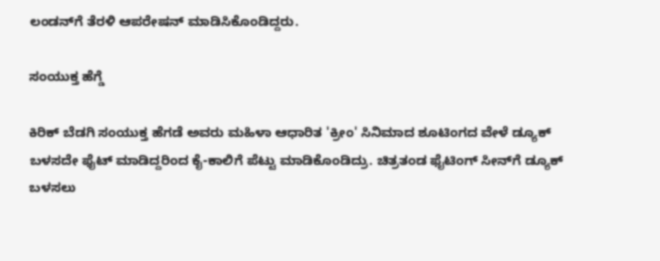ಲಂಡನ್‌ಗೆ ತೆರಳಿ ಆಪರೇಷನ್ ಮಾಡಿಸಿಕೊಂಡಿದ್ದರು.

ಸಂಯುಕ್ತ ಹೆಗ್ಡೆ

ಕಿರಿಕ್ ಬೆಡಗಿ ಸಂಯುಕ್ತ ಹೆಗಡೆ ಅವರು ಮಹಿಳಾ ಆಧಾರಿತ 'ಕ್ರೀಂ' ಸಿನಿಮಾದ ಶೂಟಿಂಗದ ವೇಳೆ ಡ್ಯೂಕ್ ಬಳಸದೇ ಫೈಟ್ ಮಾಡಿದ್ದರಿಂದ ಕೈ-ಕಾಲಿಗೆ ಪೆಟ್ಟು ಮಾಡಿಕೊಂಡಿದ್ರು. ಚಿತ್ರತಂಡ ಫೈಟಿಂಗ್ ಸೀನ್‌ಗೆ ಡ್ಯೂಕ್ ಬಳಸಲು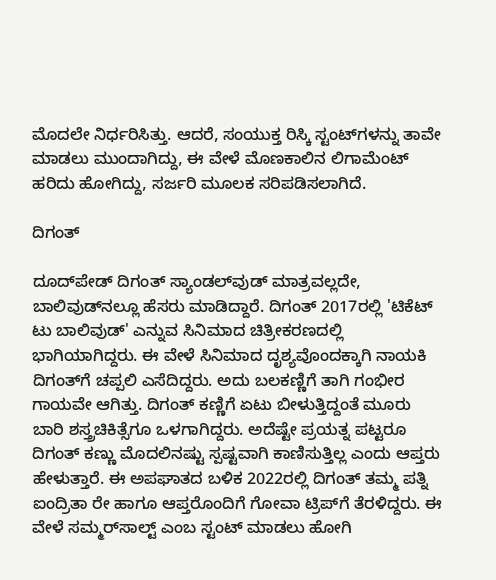ಮೊದಲೇ ನಿರ್ಧರಿಸಿತ್ತು. ಆದರೆ, ಸಂಯುಕ್ತ ರಿಸ್ಕಿ ಸ್ಟಂಟ್‌ಗಳನ್ನು ತಾವೇ ಮಾಡಲು ಮುಂದಾಗಿದ್ದು, ಈ ವೇಳೆ ಮೊಣಕಾಲಿನ ಲಿಗಾಮೆಂಟ್ ಹರಿದು ಹೋಗಿದ್ದು, ಸರ್ಜರಿ ಮೂಲಕ ಸರಿಪಡಿಸಲಾಗಿದೆ.

ದಿಗಂತ್

ದೂದ್‌ಪೇಡ್ ದಿಗಂತ್ ಸ್ಯಾಂಡಲ್‌ವುಡ್ ಮಾತ್ರವಲ್ಲದೇ, ಬಾಲಿವುಡ್‌ನಲ್ಲೂ ಹೆಸರು ಮಾಡಿದ್ದಾರೆ. ದಿಗಂತ್ 2017ರಲ್ಲಿ 'ಟಿಕೆಟ್‌ ಟು ಬಾಲಿವುಡ್' ಎನ್ನುವ ಸಿನಿಮಾದ ಚಿತ್ರೀಕರಣದಲ್ಲಿ ಭಾಗಿಯಾಗಿದ್ದರು. ಈ ವೇಳೆ ಸಿನಿಮಾದ ದೃಶ್ಯವೊಂದಕ್ಕಾಗಿ ನಾಯಕಿ ದಿಗಂತ್‌ಗೆ ಚಪ್ಪಲಿ ಎಸೆದಿದ್ದರು. ಅದು ಬಲಕಣ್ಣಿಗೆ ತಾಗಿ ಗಂಭೀರ ಗಾಯವೇ ಆಗಿತ್ತು. ದಿಗಂತ್ ಕಣ್ಣಿಗೆ ಏಟು ಬೀಳುತ್ತಿದ್ದಂತೆ ಮೂರು ಬಾರಿ ಶಸ್ತ್ರಚಿಕಿತ್ಸೆಗೂ ಒಳಗಾಗಿದ್ದರು. ಅದೆಷ್ಟೇ ಪ್ರಯತ್ನ ಪಟ್ಟರೂ ದಿಗಂತ್ ಕಣ್ಣು ಮೊದಲಿನಷ್ಟು ಸ್ಪಷ್ಟವಾಗಿ ಕಾಣಿಸುತ್ತಿಲ್ಲ ಎಂದು ಆಪ್ತರು ಹೇಳುತ್ತಾರೆ. ಈ ಅಪಘಾತದ ಬಳಿಕ 2022ರಲ್ಲಿ ದಿಗಂತ್ ತಮ್ಮ ಪತ್ನಿ ಐಂದ್ರಿತಾ ರೇ ಹಾಗೂ ಆಪ್ತರೊಂದಿಗೆ ಗೋವಾ ಟ್ರಿಪ್‌ಗೆ ತೆರಳಿದ್ದರು. ಈ ವೇಳೆ ಸಮ್ಮರ್‌ಸಾಲ್ಟ್ ಎಂಬ ಸ್ಟಂಟ್ ಮಾಡಲು ಹೋಗಿ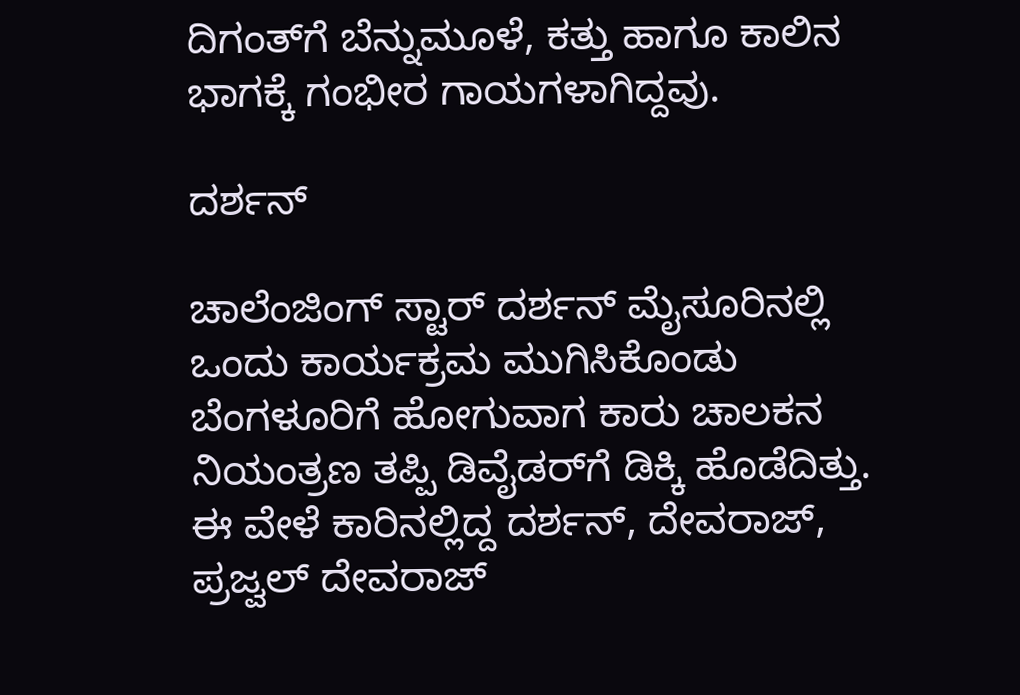ದಿಗಂತ್‌ಗೆ ಬೆನ್ನುಮೂಳೆ, ಕತ್ತು ಹಾಗೂ ಕಾಲಿನ ಭಾಗಕ್ಕೆ ಗಂಭೀರ ಗಾಯಗಳಾಗಿದ್ದವು.

ದರ್ಶನ್

ಚಾಲೆಂಜಿಂಗ್ ಸ್ಟಾರ್ ದರ್ಶನ್ ಮೈಸೂರಿನಲ್ಲಿ ಒಂದು ಕಾರ್ಯಕ್ರಮ ಮುಗಿಸಿಕೊಂಡು ಬೆಂಗಳೂರಿಗೆ ಹೋಗುವಾಗ ಕಾರು ಚಾಲಕನ ನಿಯಂತ್ರಣ ತಪ್ಪಿ ಡಿವೈಡರ್‌ಗೆ ಡಿಕ್ಕಿ ಹೊಡೆದಿತ್ತು. ಈ ವೇಳೆ ಕಾರಿನಲ್ಲಿದ್ದ ದರ್ಶನ್, ದೇವರಾಜ್‌, ಪ್ರಜ್ವಲ್ ದೇವರಾಜ್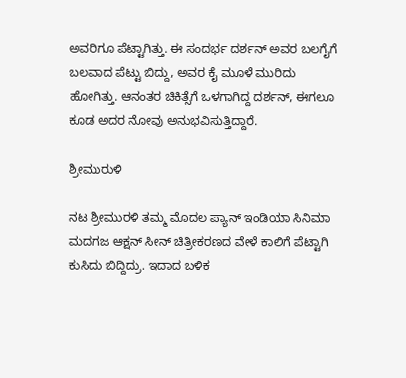ಅವರಿಗೂ ಪೆಟ್ಟಾಗಿತ್ತು. ಈ ಸಂದರ್ಭ ದರ್ಶನ್ ಅವರ ಬಲಗೈಗೆ ಬಲವಾದ ಪೆಟ್ಟು ಬಿದ್ದು, ಅವರ ಕೈ ಮೂಳೆ ಮುರಿದು ಹೋಗಿತ್ತು. ಆನಂತರ ಚಿಕಿತ್ಸೆಗೆ ಒಳಗಾಗಿದ್ದ ದರ್ಶನ್, ಈಗಲೂ ಕೂಡ ಅದರ ನೋವು ಅನುಭವಿಸುತ್ತಿದ್ದಾರೆ.

ಶ್ರೀಮುರುಳಿ

ನಟ ಶ್ರೀಮುರಳಿ ತಮ್ಮ ಮೊದಲ ಪ್ಯಾನ್ ಇಂಡಿಯಾ ಸಿನಿಮಾ ಮದಗಜ ಆಕ್ಷನ್ ಸೀನ್ ಚಿತ್ರೀಕರಣದ ವೇಳೆ ಕಾಲಿಗೆ ಪೆಟ್ಟಾಗಿ ಕುಸಿದು ಬಿದ್ದಿದ್ರು. ಇದಾದ ಬಳಿಕ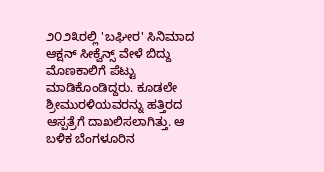೨೦೨೩ರಲ್ಲಿ 'ಬಘೀರ' ಸಿನಿಮಾದ ಆಕ್ಷನ್ ಸೀಕ್ವೆನ್ಸ್‌ ವೇಳೆ ಬಿದ್ದು ಮೊಣಕಾಲಿಗೆ ಪೆಟ್ಟು ಮಾಡಿಕೊಂಡಿದ್ದರು. ಕೂಡಲೇ ಶ್ರೀಮುರಳಿಯವರನ್ನು ಹತ್ತಿರದ ಆಸ್ಪತ್ರೆಗೆ ದಾಖಲಿಸಲಾಗಿತ್ತು. ಆ ಬಳಿಕ ಬೆಂಗಳೂರಿನ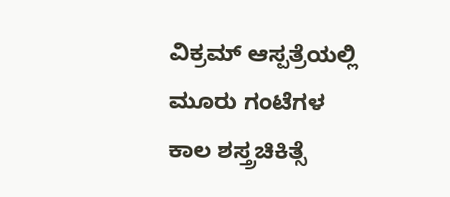ವಿಕ್ರಮ್ ಆಸ್ಪತ್ರೆಯಲ್ಲಿ ಮೂರು ಗಂಟೆಗಳ ಕಾಲ ಶಸ್ತ್ರಚಿಕಿತ್ಸೆ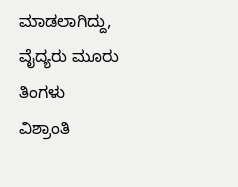ಮಾಡಲಾಗಿದ್ದು, ವೈದ್ಯರು ಮೂರು ತಿಂಗಳು ವಿಶ್ರಾಂತಿ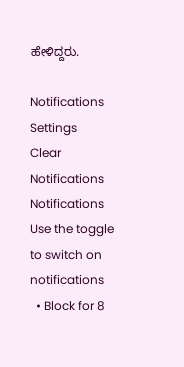ಹೇಳಿದ್ದರು.

Notifications
Settings
Clear Notifications
Notifications
Use the toggle to switch on notifications
  • Block for 8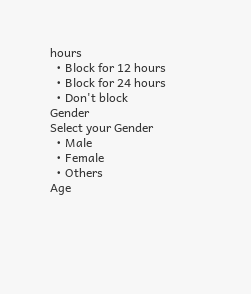hours
  • Block for 12 hours
  • Block for 24 hours
  • Don't block
Gender
Select your Gender
  • Male
  • Female
  • Others
Age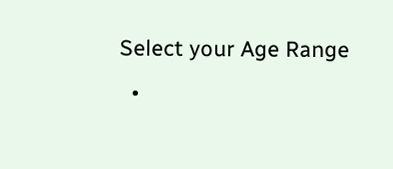Select your Age Range
  •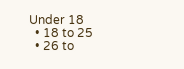Under 18
  • 18 to 25
  • 26 to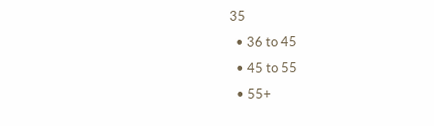35
  • 36 to 45
  • 45 to 55
  • 55+